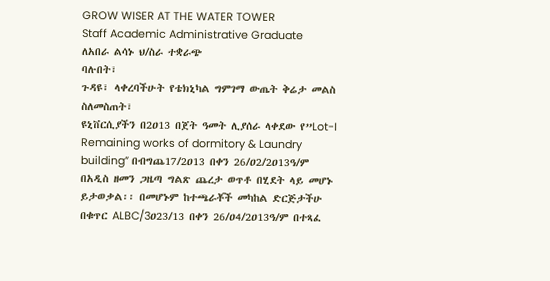GROW WISER AT THE WATER TOWER
Staff Academic Administrative Graduate
ለአበራ ልሳኑ ህ/ስራ ተቋራጭ
ባሉበት፣
ጉዳዩ፣ ላቀረባችሁት የቴክኒካል ግምገማ ውጤት ቅሬታ መልስ ስለመስጠት፣
ዩኒቨርሲያችን በ2ዐ13 በጀት ዓመት ሊያሰራ ላቀደው የ”Lot-I Remaining works of dormitory & Laundry building” በብግጨ17/2ዐ13 በቀን 26/ዐ2/2ዐ13ዓ/ም በአዲስ ዘመን ጋዜጣ ግልጽ ጨረታ ወጥቶ በሂደት ላይ መሆኑ ይታወቃል፡፡ በመሆኑም ከተጫራቾች መካከል ድርጅታችሁ በቁጥር ALBC/3ዐ23/13 በቀን 26/ዐ4/2ዐ13ዓ/ም በተጻፈ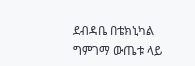ደብዳቤ በቴክኒካል ግምገማ ውጤቱ ላይ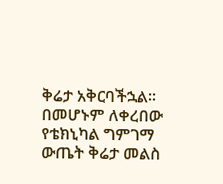ቅሬታ አቅርባችኋል፡፡
በመሆኑም ለቀረበው የቴክኒካል ግምገማ ውጤት ቅሬታ መልስ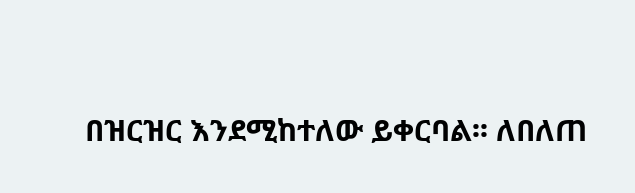በዝርዝር እንደሚከተለው ይቀርባል፡፡ ለበለጠ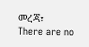መረጃ፣
There are no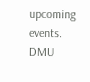upcoming events.
DMU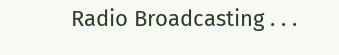Radio Broadcasting . . .